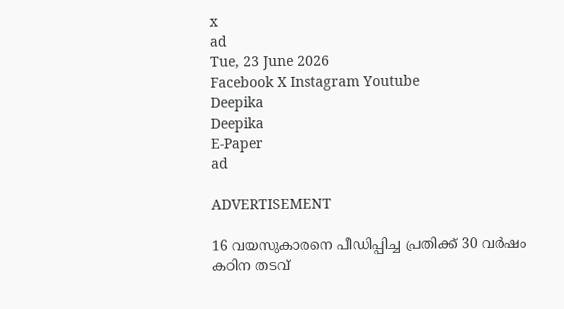x
ad
Tue, 23 June 2026
Facebook X Instagram Youtube
Deepika
Deepika
E-Paper
ad

ADVERTISEMENT

16 വയസുകാരനെ പീഡിപ്പിച്ച പ്രതിക്ക് 30 വർഷം കഠിന തടവ്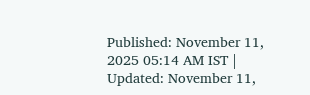Published: November 11, 2025 05:14 AM IST | Updated: November 11,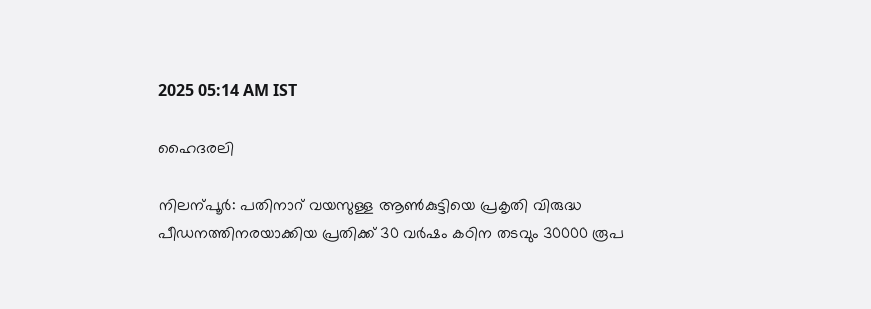2025 05:14 AM IST

ഹൈദരലി

നിലന്പൂർ: പതിനാറ് വയസുള്ള ആണ്‍കുട്ടിയെ പ്രകൃതി വിരുദ്ധ പീഡനത്തിനരയാക്കിയ പ്രതിക്ക് 30 വർഷം കഠിന തടവും 30000 രൂപ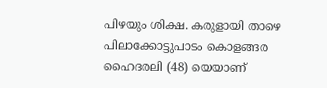പിഴയും ശിക്ഷ. കരുളായി താഴെ പിലാക്കോട്ടുപാടം കൊളങ്ങര ഹൈദരലി (48) യെയാണ്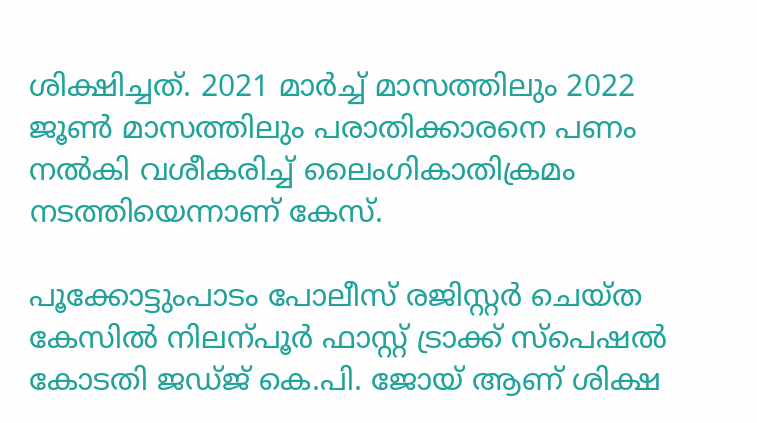ശിക്ഷിച്ചത്. 2021 മാർച്ച് മാസത്തിലും 2022 ജൂണ്‍ മാസത്തിലും പരാതിക്കാരനെ പണം നൽകി വശീകരിച്ച് ലൈംഗികാതിക്രമം നടത്തിയെന്നാണ് കേസ്.

പൂക്കോട്ടുംപാടം പോലീസ് രജിസ്റ്റർ ചെയ്ത കേസിൽ നിലന്പൂർ ഫാസ്റ്റ് ട്രാക്ക് സ്പെഷൽ കോടതി ജഡ്ജ് കെ.പി. ജോയ് ആണ് ശിക്ഷ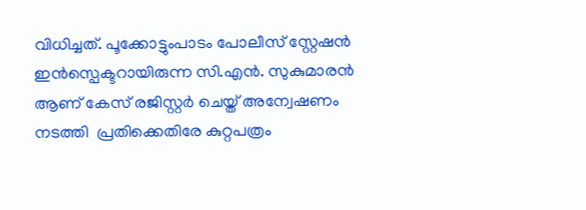വിധിച്ചത്. പൂക്കോട്ടുംപാടം പോലീസ് സ്റ്റേഷൻ ഇൻസ്പെക്ടറായിരുന്ന സി.എൻ. സുകുമാരൻ ആണ് കേസ് രജിസ്റ്റർ ചെയ്ത് അന്വേഷണം നടത്തി  പ്രതിക്കെതിരേ കുറ്റപത്രം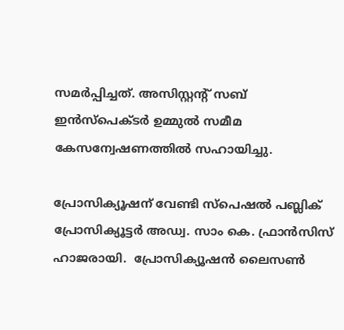സമർപ്പിച്ചത്. അസിസ്റ്റന്‍റ് സബ് ഇൻസ്പെക്ടർ ഉമ്മുൽ സമീമ കേസന്വേഷണത്തിൽ സഹായിച്ചു.

പ്രോസിക്യൂഷന് വേണ്ടി സ്പെഷൽ പബ്ലിക് പ്രോസിക്യൂട്ടർ അഡ്വ. സാം കെ. ഫ്രാൻസിസ്  ഹാജരായി.  പ്രോസിക്യൂഷൻ ലൈസണ്‍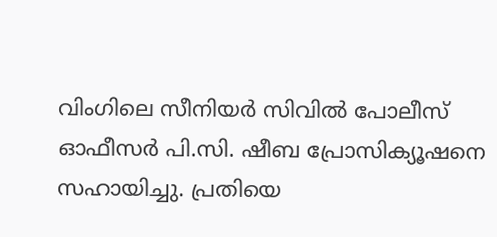വിംഗിലെ സീനിയർ സിവിൽ പോലീസ് ഓഫീസർ പി.സി. ഷീബ പ്രോസിക്യൂഷനെ സഹായിച്ചു. പ്രതിയെ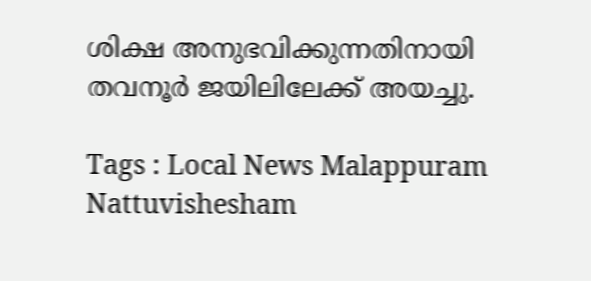ശിക്ഷ അനുഭവിക്കുന്നതിനായി തവനൂർ ജയിലിലേക്ക് അയച്ചു.

Tags : Local News Malappuram Nattuvishesham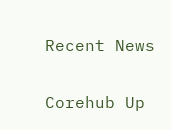Recent News

Corehub Up